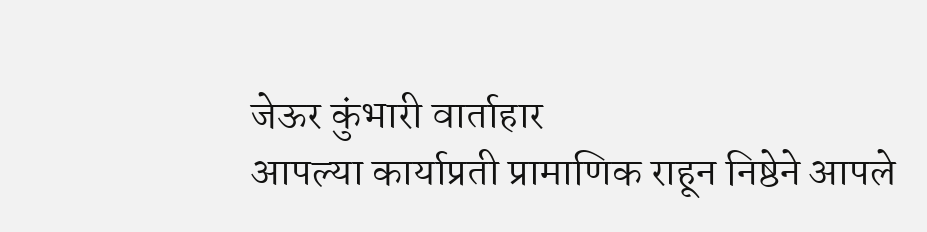जेऊर कुंभारी वार्ताहार
आपल्या कार्याप्रती प्रामाणिक राहून निष्ठेने आपले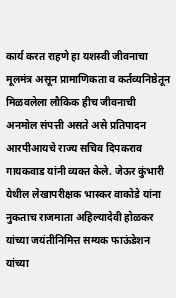कार्य करत राहणे हा यशस्वी जीवनाचा मूलमंत्र असून प्रामाणिकता व कर्तव्यनिष्ठेतून मिळवलेला लौकिक हीच जीवनाची अनमोल संपत्ती असते असे प्रतिपादन आरपीआयचे राज्य सचिव दिपकराव गायकवाड यांनी व्यक्त केले. जेऊर कुंभारी येथील लेखापरीक्षक भास्कर वाकोडे यांना नुकताच राजमाता अहिल्यादेवी होळकर यांच्या जयंतीनिमित्त सम्यक फाऊंडेशन यांच्या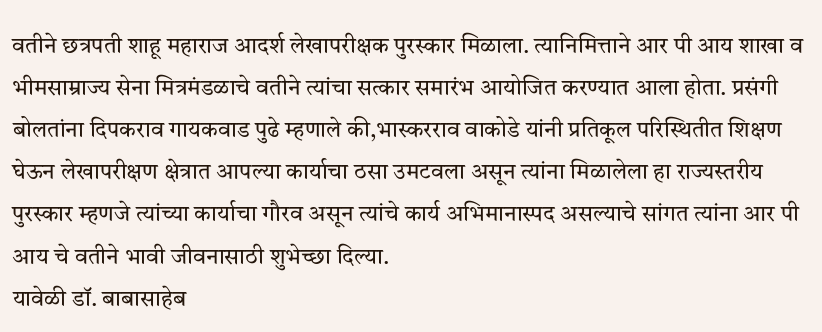वतीने छत्रपती शाहू महाराज आदर्श लेखापरीक्षक पुरस्कार मिळाला. त्यानिमित्ताने आर पी आय शाखा व भीमसाम्राज्य सेना मित्रमंडळाचे वतीने त्यांचा सत्कार समारंभ आयोजित करण्यात आला होता. प्रसंगी बोलतांना दिपकराव गायकवाड पुढे म्हणाले की,भास्करराव वाकोडे यांनी प्रतिकूल परिस्थितीत शिक्षण घेऊन लेखापरीक्षण क्षेत्रात आपल्या कार्याचा ठसा उमटवला असून त्यांना मिळालेला हा राज्यस्तरीय पुरस्कार म्हणजे त्यांच्या कार्याचा गौरव असून त्यांचे कार्य अभिमानास्पद असल्याचे सांगत त्यांना आर पी आय चे वतीने भावी जीवनासाठी शुभेच्छा दिल्या.
यावेळी डॉ. बाबासाहेब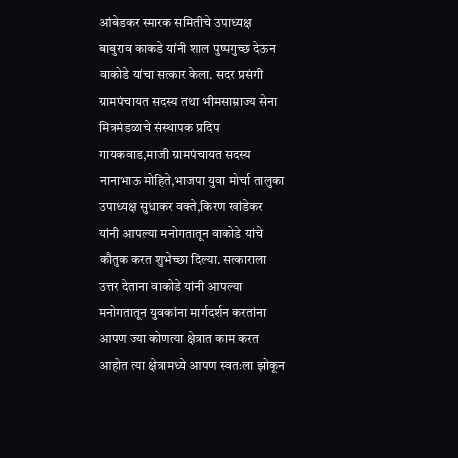आंबेडकर स्मारक समितीचे उपाध्यक्ष बाबुराव काकडे यांनी शाल पुष्पगुच्छ देऊन वाकोडे यांचा सत्कार केला. सदर प्रसंगी ग्रामपंचायत सदस्य तथा भीमसाम्राज्य सेना मित्रमंडळाचे संस्थापक प्रदिप गायकवाड,माजी ग्रामपंचायत सदस्य नानाभाऊ मोहिते,भाजपा युवा मोर्चा तालुका उपाध्यक्ष सुधाकर वक्ते,किरण खांडेकर यांनी आपल्या मनोगतातून वाकोडे यांचे कौतुक करत शुभेच्छा दिल्या. सत्काराला उत्तर देताना वाकोडे यांनी आपल्या मनोगतातून युवकांना मार्गदर्शन करतांना आपण ज्या कोणत्या क्षेत्रात काम करत आहोत त्या क्षेत्रामध्ये आपण स्वतःला झोकून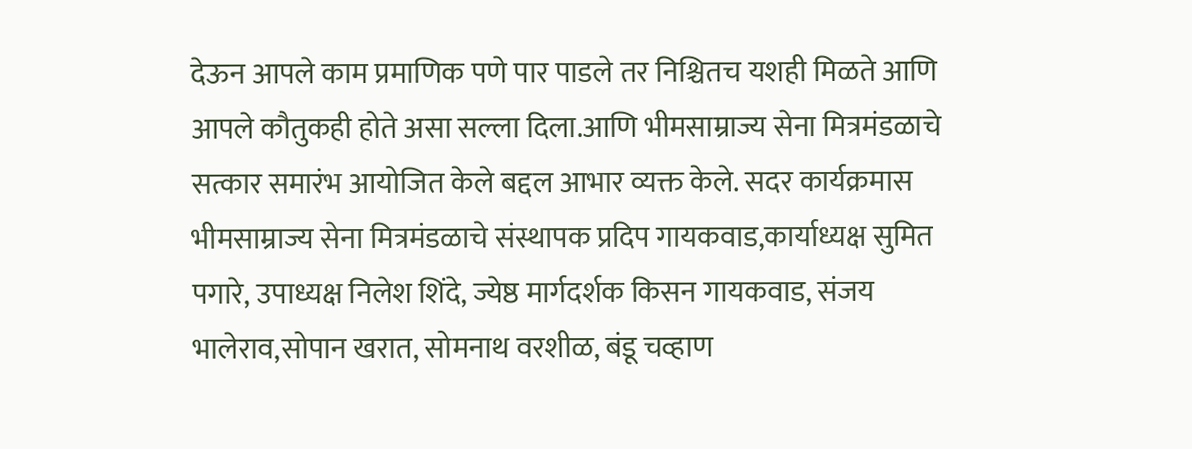देऊन आपले काम प्रमाणिक पणे पार पाडले तर निश्चितच यशही मिळते आणि आपले कौतुकही होते असा सल्ला दिला.आणि भीमसाम्राज्य सेना मित्रमंडळाचे सत्कार समारंभ आयोजित केले बद्दल आभार व्यक्त केले. सदर कार्यक्रमास भीमसाम्राज्य सेना मित्रमंडळाचे संस्थापक प्रदिप गायकवाड,कार्याध्यक्ष सुमित पगारे, उपाध्यक्ष निलेश शिंदे, ज्येष्ठ मार्गदर्शक किसन गायकवाड, संजय भालेराव,सोपान खरात, सोमनाथ वरशीळ, बंडू चव्हाण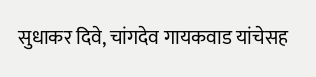सुधाकर दिवे, चांगदेव गायकवाड यांचेसह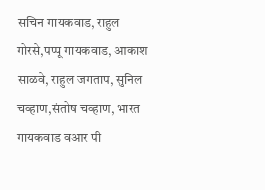सचिन गायकवाड, राहुल गोरसे,पप्पू गायकवाड, आकाश साळवे, राहुल जगताप, सुनिल चव्हाण,संतोष चव्हाण, भारत गायकवाड वआर पी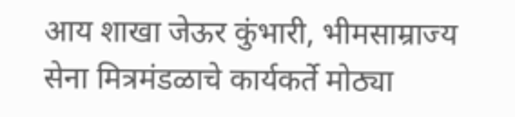आय शाखा जेऊर कुंभारी, भीमसाम्राज्य सेना मित्रमंडळाचे कार्यकर्ते मोठ्या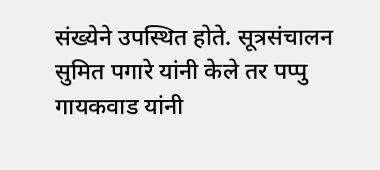संख्येने उपस्थित होते. सूत्रसंचालन सुमित पगारे यांनी केले तर पप्पु गायकवाड यांनी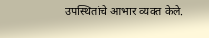उपस्थितांचे आभार व्यक्त केले.